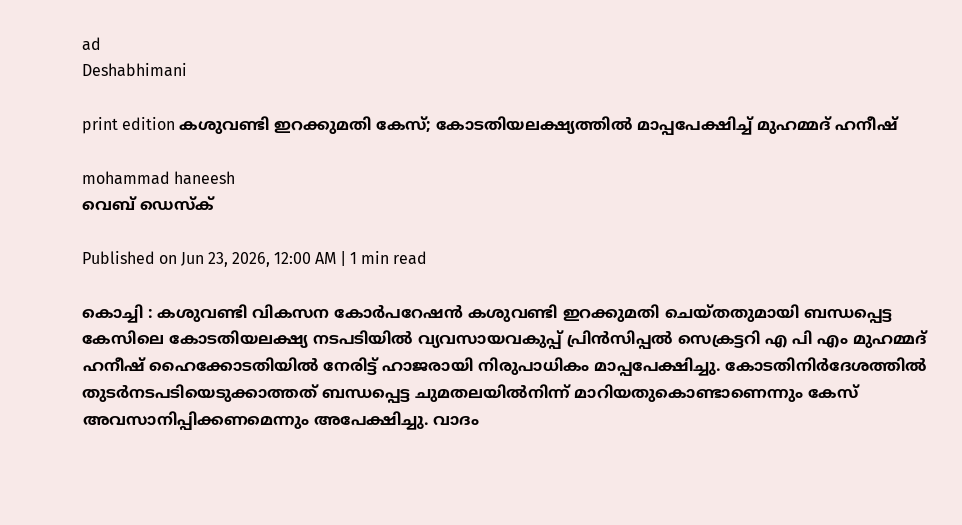ad
Deshabhimani

print edition കശുവണ്ടി ഇറക്കുമതി കേസ്; കോടതിയലക്ഷ്യത്തിൽ മാപ്പപേക്ഷിച്ച് മുഹമ്മദ് ഹനീഷ്

mohammad haneesh
വെബ് ഡെസ്ക്

Published on Jun 23, 2026, 12:00 AM | 1 min read

കൊച്ചി : കശുവണ്ടി വികസന കോർപറേഷൻ കശുവണ്ടി ഇറക്കുമതി ചെയ്‌തതുമായി ബന്ധപ്പെട്ട കേസിലെ കോടതിയലക്ഷ്യ നടപടിയിൽ വ്യവസായവകുപ്പ് പ്രിൻസിപ്പൽ സെക്രട്ടറി എ പി എം മുഹമ്മദ് ഹനീഷ് ഹൈക്കോടതിയിൽ നേരിട്ട് ഹാജരായി നിരുപാധികം മാപ്പപേക്ഷിച്ചു. കോടതിനിർദേശത്തിൽ തുടർനടപടിയെടുക്കാത്തത് ബന്ധപ്പെട്ട ചുമതലയിൽനിന്ന് മാറിയതുകൊണ്ടാണെന്നും കേസ് അവസാനിപ്പിക്കണമെന്നും അപേക്ഷിച്ചു. വാദം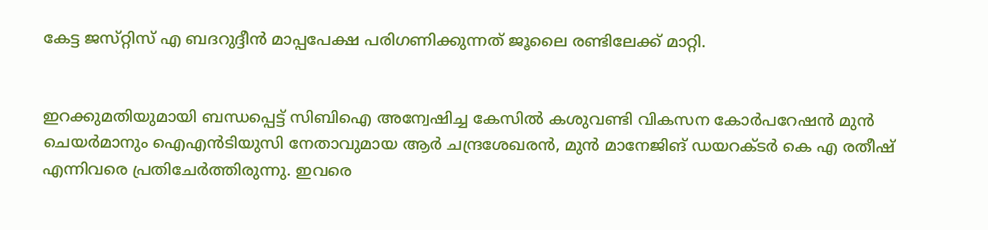കേട്ട ജസ്‌റ്റിസ് എ ബദറുദ്ദീൻ മാപ്പപേക്ഷ പരിഗണിക്കുന്നത്‌ ജൂലൈ രണ്ടിലേക്ക് മാറ്റി.


ഇറക്കുമതിയുമായി ബന്ധപ്പെട്ട് സിബിഐ അന്വേഷിച്ച കേസിൽ കശുവണ്ടി വികസന കോർപറേഷൻ മുൻ ചെയർമാനും ഐഎൻടിയുസി നേതാവുമായ ആർ ചന്ദ്രശേഖരൻ, മുൻ മാനേജിങ്‌ ഡയറക്ടർ കെ എ രതീഷ് എന്നിവരെ പ്രതിചേർത്തിരുന്നു. ഇവരെ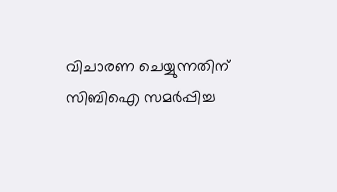വിചാരണ ചെയ്യുന്നതിന്‌ സിബിഐ സമർപ്പിച്ച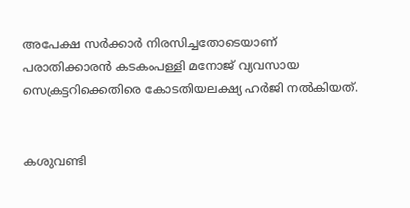അപേക്ഷ സർക്കാർ നിരസിച്ചതോടെയാണ്‌ പരാതിക്കാരൻ കടകംപള്ളി മനോജ് വ്യവസായ സെക്രട്ടറിക്കെതിരെ കോടതിയലക്ഷ്യ ഹർജി നൽകിയത്‌.


കശുവണ്ടി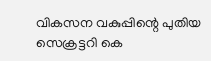വികസന വകുപ്പിന്റെ പുതിയ സെക്രട്ടറി കെ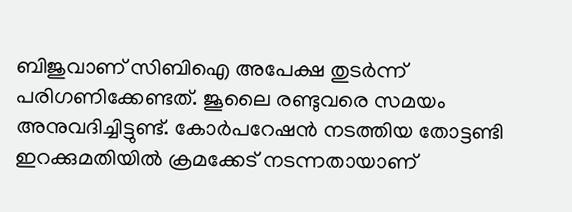ബിജുവാണ് സിബിഐ അപേക്ഷ തുടർന്ന് പരിഗണിക്കേണ്ടത്. ജൂലൈ രണ്ടുവരെ സമയം അനുവദിച്ചിട്ടുണ്ട്. കോർപറേഷൻ നടത്തിയ തോട്ടണ്ടി ഇറക്കുമതിയിൽ ക്രമക്കേട് നടന്നതായാണ്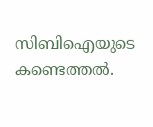സിബിഐയുടെ കണ്ടെത്തൽ.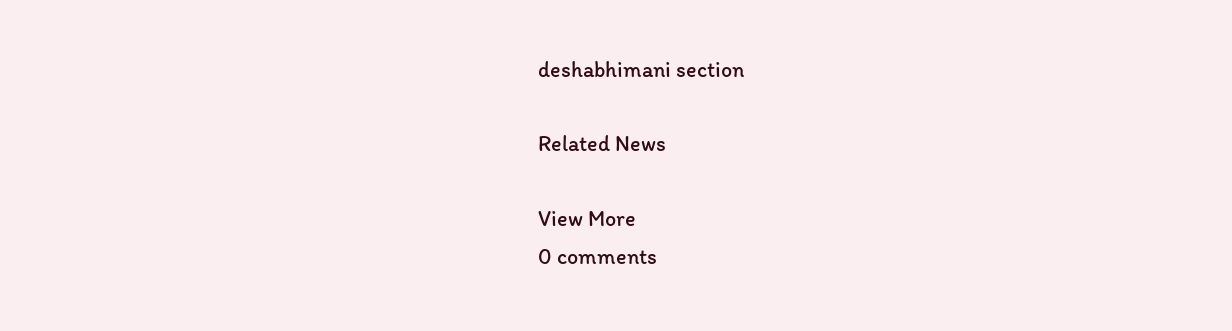deshabhimani section

Related News

View More
0 comments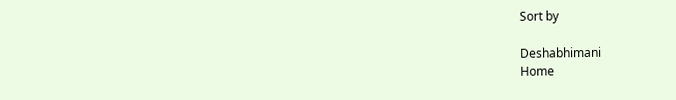Sort by

Deshabhimani
Home